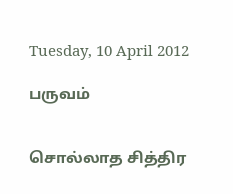Tuesday, 10 April 2012

பருவம்


சொல்லாத சித்திர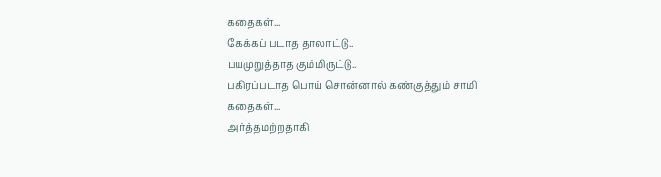கதைகள்...
கேக்கப் படாத தாலாட்டு..
பயமுறுத்தாத கும்மிருட்டு..
பகிரப்படாத பொய் சொன்னால் கண்குத்தும் சாமி கதைகள்...
அர்த்தமற்றதாகி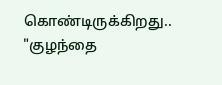கொண்டிருக்கிறது.. "குழந்தை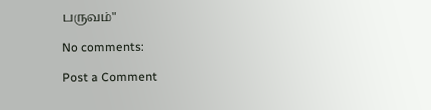பருவம்"

No comments:

Post a Comment